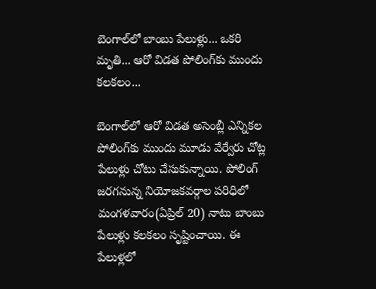బెంగాల్‌లో బాంబు పేలుళ్లు... ఒకరి మృతి... ఆరో విడత పోలింగ్‌కు ముందు కలకలం...

బెంగాల్‌లో ఆరో విడత అసెంబ్లీ ఎన్నికల పోలింగ్‌కు ముందు మూడు వేర్వేరు చోట్ల పేలుళ్లు చోటు చేసుకున్నాయి. పోలింగ్ జరగనున్న నియోజకవర్గాల పరిధిలో మంగళవారం(ఏప్రిల్ 20) నాటు బాంబు పేలుళ్లు కలకలం సృష్టించాయి. ఈ పేలుళ్లలో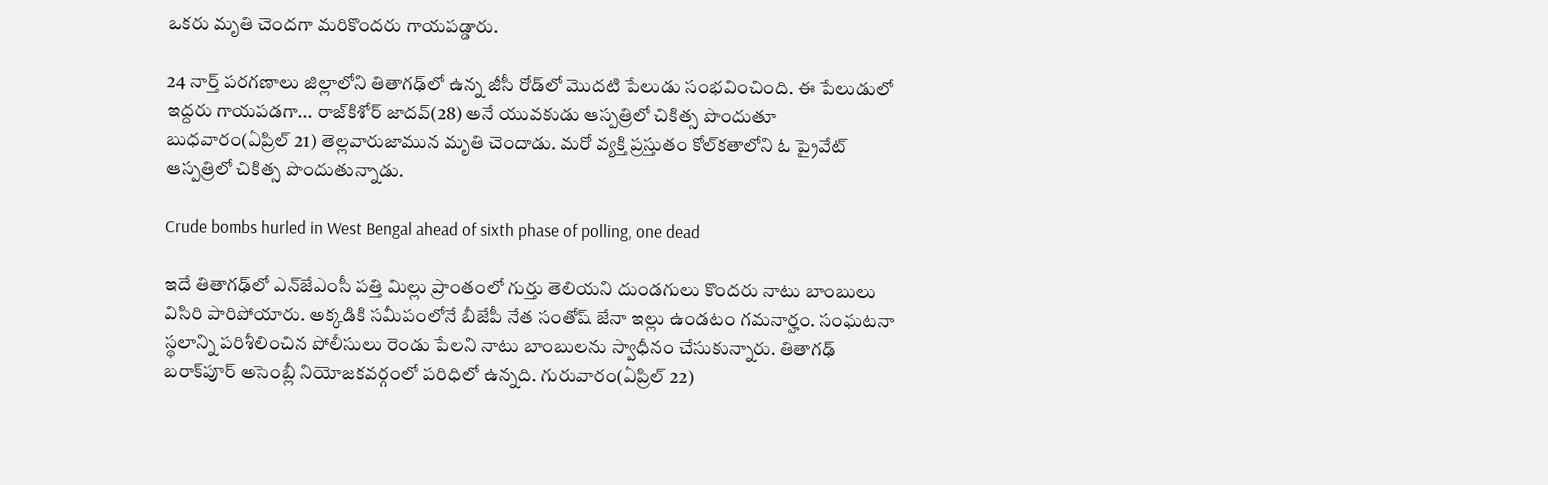ఒకరు మృతి చెందగా మరికొందరు గాయపడ్డారు.

24 నార్త్ పరగణాలు జిల్లాలోని తితాగఢ్‌లో ఉన్న జీసీ రోడ్‌లో మొదటి పేలుడు సంభవించింది. ఈ పేలుడులో ఇద్దరు గాయపడగా... రాజ్‌కిశోర్ జాదవ్(28) అనే యువకుడు ఆస్పత్రిలో చికిత్స పొందుతూ బుధవారం(ఏప్రిల్ 21) తెల్లవారుజామున మృతి చెందాడు. మరో వ్యక్తి ప్రస్తుతం కోల్‌కతాలోని ఓ ప్రైవేట్ ఆస్పత్రిలో చికిత్స పొందుతున్నాడు.

Crude bombs hurled in West Bengal ahead of sixth phase of polling, one dead

ఇదే తితాగఢ్‌లో ఎన్‌జేఎంసీ పత్తి మిల్లు ప్రాంతంలో గుర్తు తెలియని దుండగులు కొందరు నాటు బాంబులు విసిరి పారిపోయారు. అక్కడికి సమీపంలోనే బీజేపీ నేత సంతోష్ జేనా ఇల్లు ఉండటం గమనార్హం. సంఘటనా స్థలాన్ని పరిశీలించిన పోలీసులు రెండు పేలని నాటు బాంబులను స్వాధీనం చేసుకున్నారు. తితాగఢ్ బరాక్‌పూర్ అసెంబ్లీ నియోజకవర్గంలో పరిధిలో ఉన్నది. గురువారం(ఏప్రిల్ 22)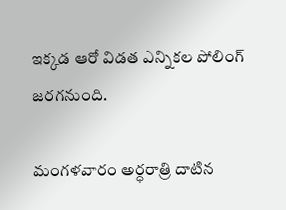ఇక్కడ ఆరో విడత ఎన్నికల పోలింగ్ జరగనుంది.

మంగళవారం అర్ధరాత్రి దాటిన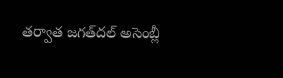తర్వాత జగత్‌దల్ అసెంబ్లీ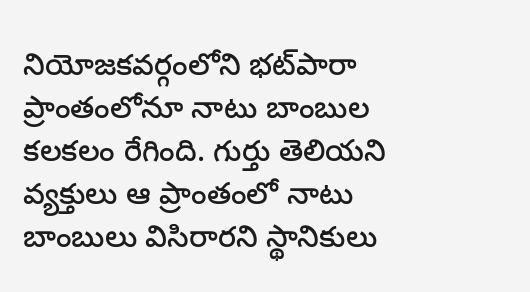నియోజకవర్గంలోని భట్‌పారా ప్రాంతంలోనూ నాటు బాంబుల కలకలం రేగింది. గుర్తు తెలియని వ్యక్తులు ఆ ప్రాంతంలో నాటు బాంబులు విసిరారని స్థానికులు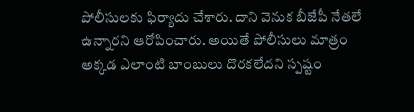పోలీసులకు ఫిర్యాదు చేశారు. దాని వెనుక బీజేపీ నేతలే ఉన్నారని ఆరోపించారు. అయితే పోలీసులు మాత్రం అక్కడ ఎలాంటి బాంబులు దొరకలేదని స్పష్టం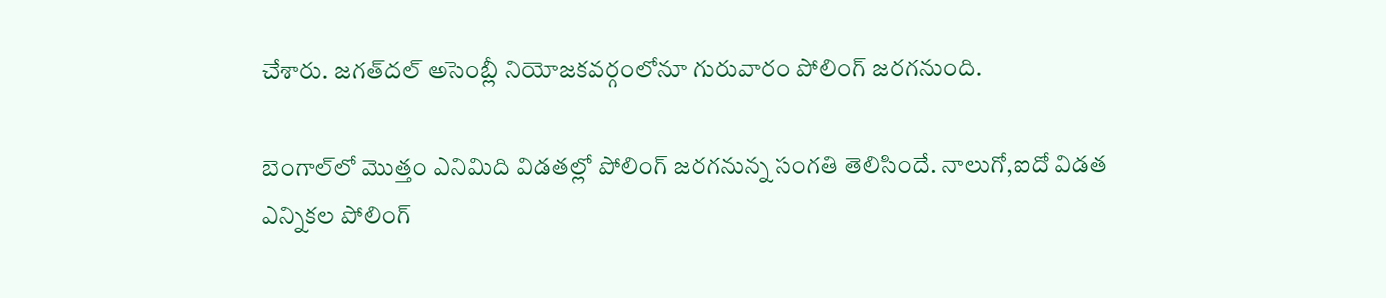చేశారు. జగత్‌దల్ అసెంబ్లీ నియోజకవర్గంలోనూ గురువారం పోలింగ్ జరగనుంది.

బెంగాల్‌లో మొత్తం ఎనిమిది విడతల్లో పోలింగ్ జరగనున్న సంగతి తెలిసిందే. నాలుగో,ఐదో విడత ఎన్నికల పోలింగ్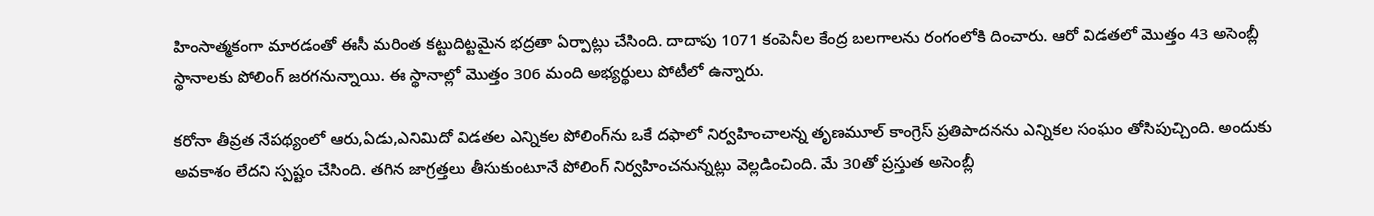హింసాత్మకంగా మారడంతో ఈసీ మరింత కట్టుదిట్టమైన భద్రతా ఏర్పాట్లు చేసింది. దాదాపు 1071 కంపెనీల కేంద్ర బలగాలను రంగంలోకి దించారు. ఆరో విడతలో మొత్తం 43 అసెంబ్లీ స్థానాలకు పోలింగ్ జరగనున్నాయి. ఈ స్థానాల్లో మొత్తం 306 మంది అభ్యర్థులు పోటీలో ఉన్నారు.

కరోనా తీవ్రత నేపథ్యంలో ఆరు,ఏడు,ఎనిమిదో విడతల ఎన్నికల పోలింగ్‌ను ఒకే దఫాలో నిర్వహించాలన్న తృణమూల్ కాంగ్రెస్‌ ప్రతిపాదనను ఎన్నికల సంఘం తోసిపుచ్చింది. అందుకు అవకాశం లేదని స్పష్టం చేసింది. తగిన జాగ్రత్తలు తీసుకుంటూనే పోలింగ్ నిర్వహించనున్నట్లు వెల్లడించింది. మే 30తో ప్రస్తుత అసెంబ్లీ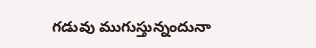గడువు ముగుస్తున్నందునా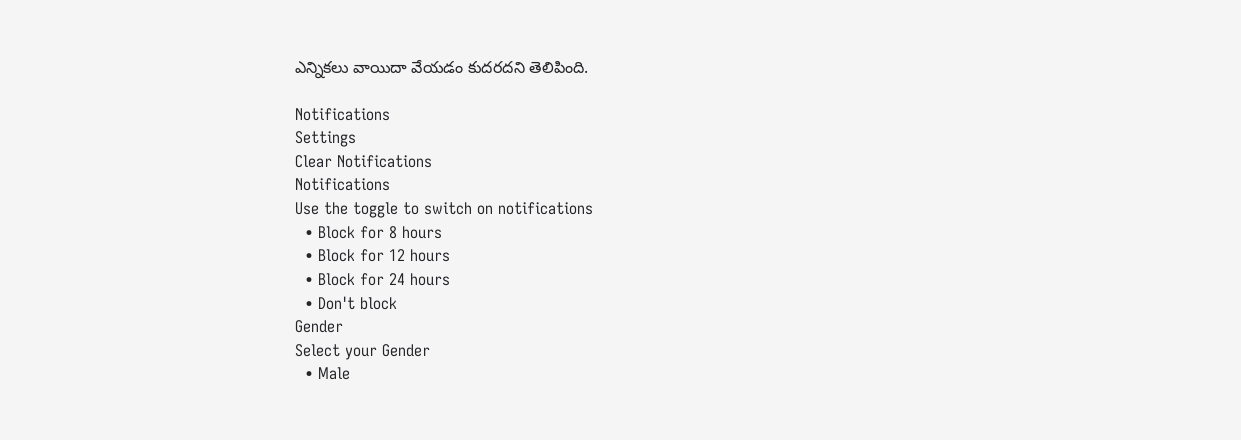ఎన్నికలు వాయిదా వేయడం కుదరదని తెలిపింది.

Notifications
Settings
Clear Notifications
Notifications
Use the toggle to switch on notifications
  • Block for 8 hours
  • Block for 12 hours
  • Block for 24 hours
  • Don't block
Gender
Select your Gender
  • Male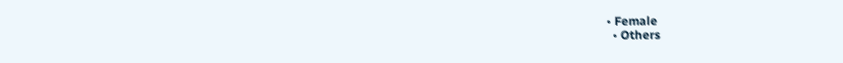• Female
  • Others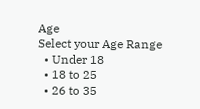Age
Select your Age Range
  • Under 18
  • 18 to 25
  • 26 to 35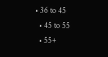• 36 to 45
  • 45 to 55
  • 55+